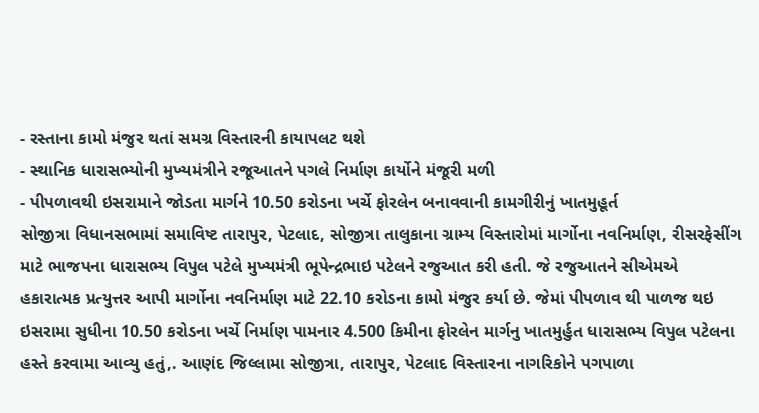- રસ્તાના કામો મંજુર થતાં સમગ્ર વિસ્તારની કાયાપલટ થશે
- સ્થાનિક ધારાસભ્યોની મુખ્યમંત્રીને રજૂઆતને પગલે નિર્માણ કાર્યોને મંજૂરી મળી
- પીપળાવથી ઇસરામાને જોડતા માર્ગને 10.50 કરોડના ખર્ચે ફોરલેન બનાવવાની કામગીરીનું ખાતમુહૂર્ત
સોજીત્રા વિધાનસભામાં સમાવિષ્ટ તારાપુર, પેટલાદ, સોજીત્રા તાલુકાના ગ્રામ્ય વિસ્તારોમાં માર્ગોના નવનિર્માણ, રીસરફેસીંગ માટે ભાજપના ધારાસભ્ય વિપુલ પટેલે મુખ્યમંત્રી ભૂપેન્દ્રભાઇ પટેલને રજુઆત કરી હતી. જે રજુઆતને સીએમએ હકારાત્મક પ્રત્યુત્તર આપી માર્ગોના નવનિર્માણ માટે 22.10 કરોડના કામો મંજુર કર્યા છે. જેમાં પીપળાવ થી પાળજ થઇ ઇસરામા સુધીના 10.50 કરોડના ખર્ચે નિર્માણ પામનાર 4.500 કિમીના ફોરલેન માર્ગનુ ખાતમુર્હુત ધારાસભ્ય વિપુલ પટેલના હસ્તે કરવામા આવ્યુ હતું,. આણંદ જિલ્લામા સોજીત્રા, તારાપુર, પેટલાદ વિસ્તારના નાગરિકોને પગપાળા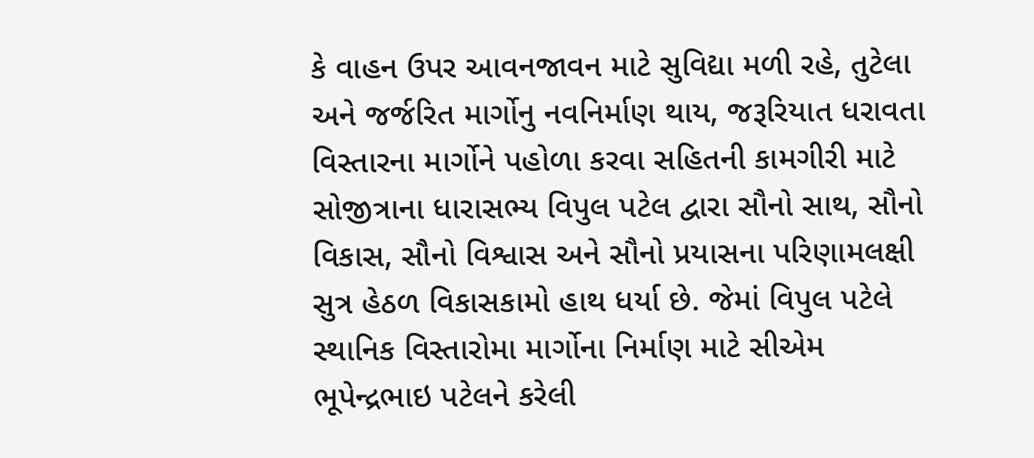કે વાહન ઉપર આવનજાવન માટે સુવિદ્યા મળી રહે, તુટેલા અને જર્જરિત માર્ગોનુ નવનિર્માણ થાય, જરૂરિયાત ધરાવતા વિસ્તારના માર્ગોને પહોળા કરવા સહિતની કામગીરી માટે સોજીત્રાના ધારાસભ્ય વિપુલ પટેલ દ્વારા સૌનો સાથ, સૌનો વિકાસ, સૌનો વિશ્વાસ અને સૌનો પ્રયાસના પરિણામલક્ષી સુત્ર હેઠળ વિકાસકામો હાથ ધર્યા છે. જેમાં વિપુલ પટેલે સ્થાનિક વિસ્તારોમા માર્ગોના નિર્માણ માટે સીએમ ભૂપેન્દ્રભાઇ પટેલને કરેલી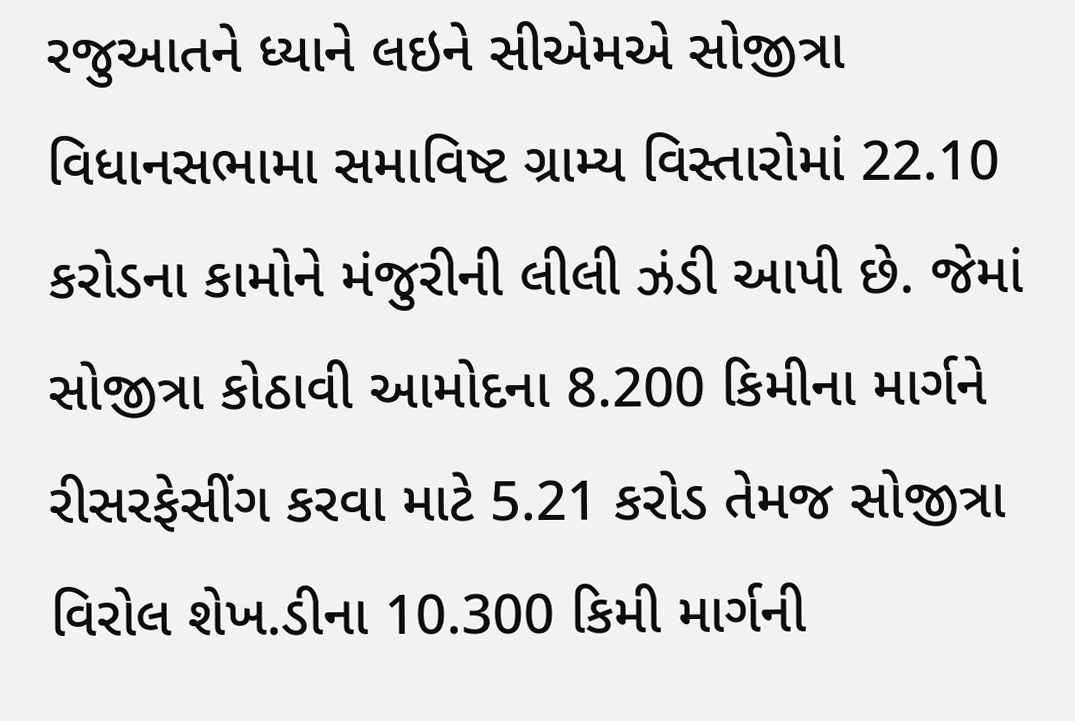રજુઆતને ધ્યાને લઇને સીએમએ સોજીત્રા વિધાનસભામા સમાવિષ્ટ ગ્રામ્ય વિસ્તારોમાં 22.10 કરોડના કામોને મંજુરીની લીલી ઝંડી આપી છે. જેમાં સોજીત્રા કોઠાવી આમોદના 8.200 કિમીના માર્ગને રીસરફેસીંગ કરવા માટે 5.21 કરોડ તેમજ સોજીત્રા વિરોલ શેખ.ડીના 10.300 કિમી માર્ગની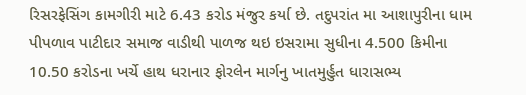રિસરફેસિંગ કામગીરી માટે 6.43 કરોડ મંજુર કર્યા છે. તદુપરાંત મા આશાપુરીના ધામ પીપળાવ પાટીદાર સમાજ વાડીથી પાળજ થઇ ઇસરામા સુધીના 4.500 કિમીના 10.50 કરોડના ખર્ચે હાથ ધરાનાર ફોરલેન માર્ગનુ ખાતમુર્હુત ધારાસભ્ય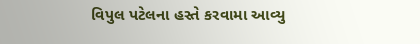વિપુલ પટેલના હસ્તે કરવામા આવ્યુ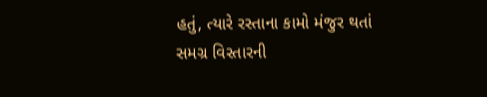હતું, ત્યારે રસ્તાના કામો મંજુર થતાં સમગ્ર વિસ્તારની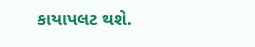કાયાપલટ થશે.